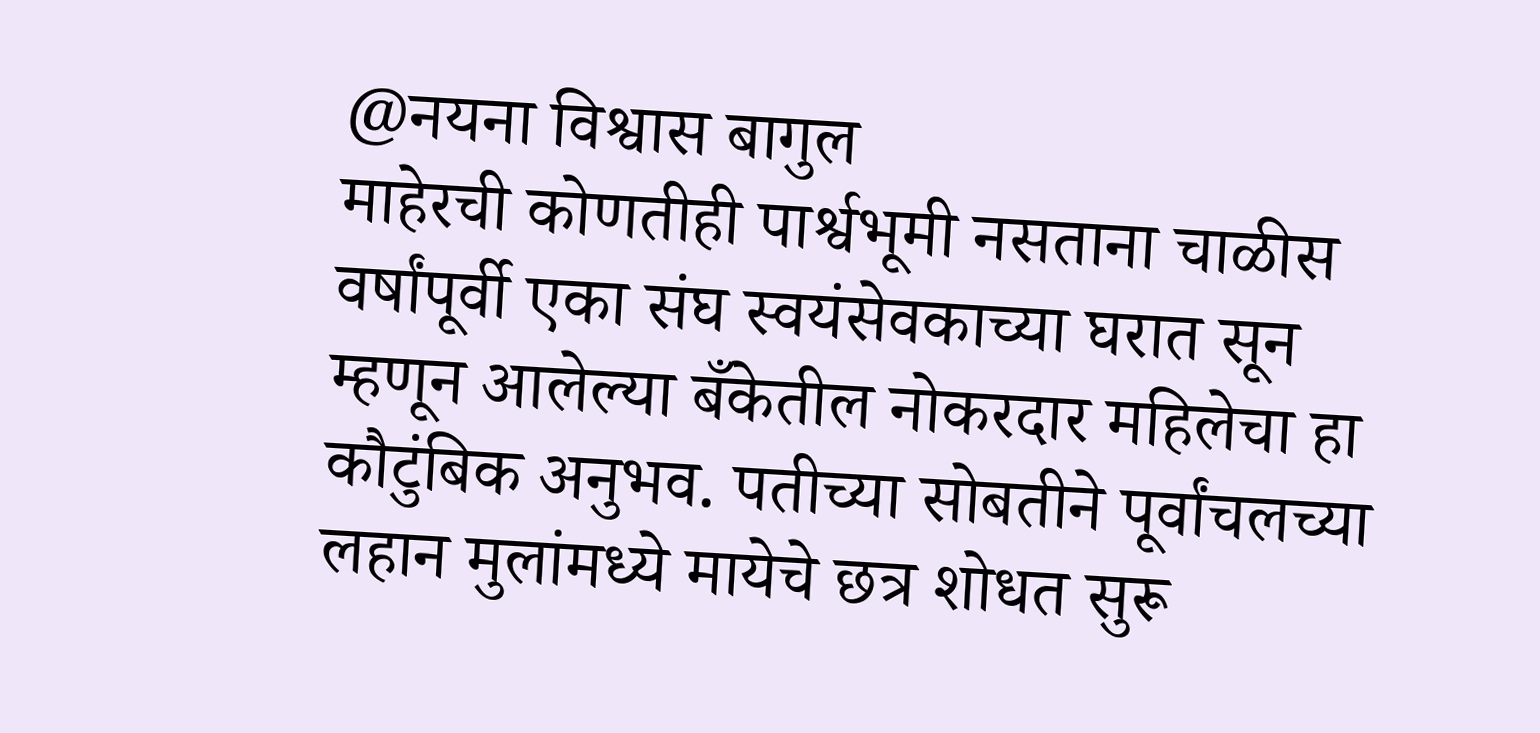@नयना विश्वास बागुल
माहेरची कोणतीही पार्श्वभूमी नसताना चाळीस वर्षांपूर्वी एका संघ स्वयंसेवकाच्या घरात सून म्हणून आलेल्या बँकेतील नोकरदार महिलेचा हा कौटुंबिक अनुभव. पतीच्या सोबतीने पूर्वांचलच्या लहान मुलांमध्ये मायेचे छत्र शोधत सुरू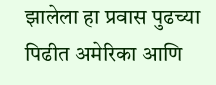झालेला हा प्रवास पुढच्या पिढीत अमेरिका आणि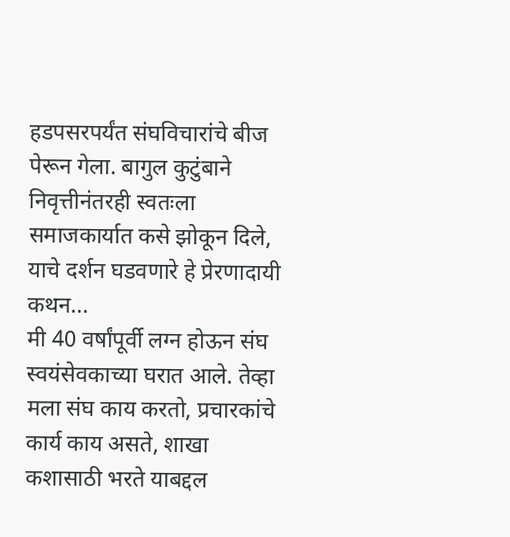हडपसरपर्यंत संघविचारांचे बीज पेरून गेला. बागुल कुटुंबाने निवृत्तीनंतरही स्वतःला समाजकार्यात कसे झोकून दिले, याचे दर्शन घडवणारे हे प्रेरणादायी कथन...
मी 40 वर्षांपूर्वी लग्न होऊन संघ स्वयंसेवकाच्या घरात आले. तेव्हा मला संघ काय करतो, प्रचारकांचे कार्य काय असते, शाखा कशासाठी भरते याबद्दल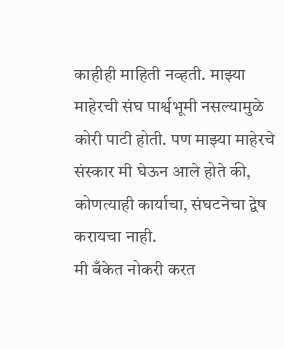काहीही माहिती नव्हती. माझ्या माहेरची संघ पार्श्वभूमी नसल्यामुळे कोरी पाटी होती. पण माझ्या माहेरचे संस्कार मी घेऊन आले होते की, कोणत्याही कार्याचा, संघटनेचा द्वेष करायचा नाही.
मी बँकेत नोकरी करत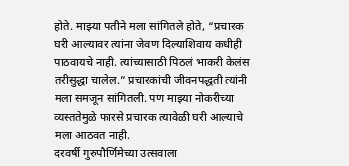होते. माझ्या पतीने मला सांगितले होते, “प्रचारक घरी आल्यावर त्यांना जेवण दिल्याशिवाय कधीही पाठवायचे नाही. त्यांच्यासाठी पिठलं भाकरी केलंस तरीसुद्धा चालेल.” प्रचारकांची जीवनपद्धती त्यांनी मला समजून सांगितली. पण माझ्या नोकरीच्या व्यस्ततेमुळे फारसे प्रचारक त्यावेळी घरी आल्याचे मला आठवत नाही.
दरवर्षी गुरुपौर्णिमेच्या उत्सवाला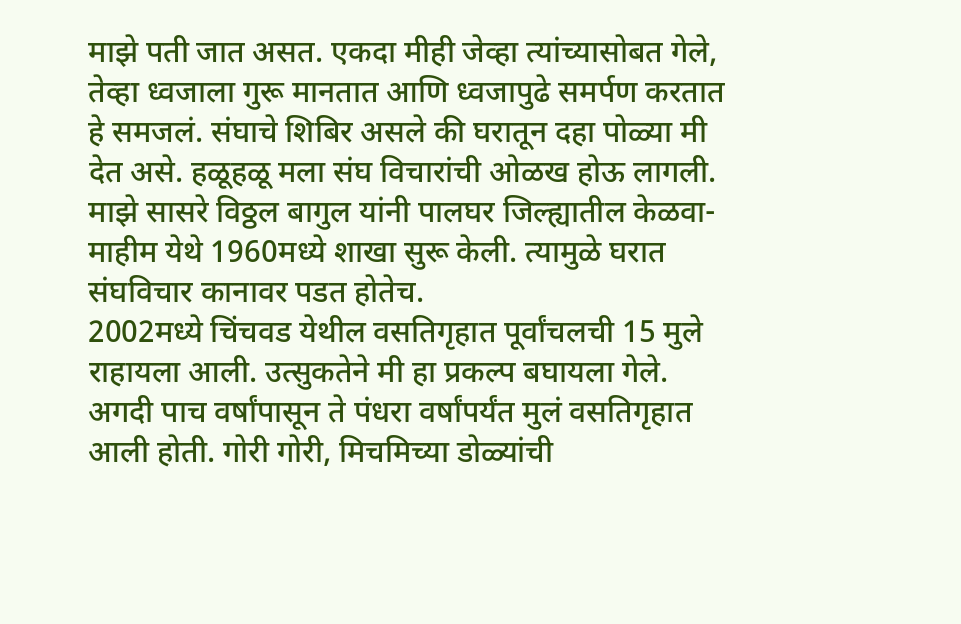माझे पती जात असत. एकदा मीही जेव्हा त्यांच्यासोबत गेले, तेव्हा ध्वजाला गुरू मानतात आणि ध्वजापुढे समर्पण करतात हे समजलं. संघाचे शिबिर असले की घरातून दहा पोळ्या मी देत असे. हळूहळू मला संघ विचारांची ओळख होऊ लागली. माझे सासरे विठ्ठल बागुल यांनी पालघर जिल्ह्यातील केळवा-माहीम येथे 1960मध्ये शाखा सुरू केली. त्यामुळे घरात संघविचार कानावर पडत होतेच.
2002मध्ये चिंचवड येथील वसतिगृहात पूर्वांचलची 15 मुले राहायला आली. उत्सुकतेने मी हा प्रकल्प बघायला गेले. अगदी पाच वर्षांपासून ते पंधरा वर्षांपर्यंत मुलं वसतिगृहात आली होती. गोरी गोरी, मिचमिच्या डोळ्यांची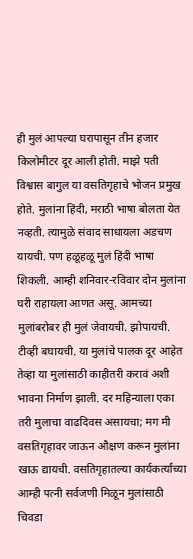ही मुलं आपल्या घरापासून तीन हजार किलोमीटर दूर आली होती. माझे पती विश्वास बागुल या वसतिगृहाचे भोजन प्रमुख होते. मुलांना हिंदी, मराठी भाषा बोलता येत नव्हती. त्यामुळे संवाद साधायला अडचण यायची. पण हळूहळू मुलं हिंदी भाषा शिकली. आम्ही शनिवार-रविवार दोन मुलांना घरी राहायला आणत असू. आमच्या मुलांबरोबर ही मुलं जेवायची. झोपायची. टीव्ही बघायची. या मुलांचे पालक दूर आहेत तेव्हा या मुलांसाठी काहीतरी करावं अशी भावना निर्माण झाली. दर महिन्याला एका तरी मुलाचा वाढदिवस असायचा; मग मी वसतिगृहावर जाऊन औक्षण करून मुलांना खाऊ द्यायची. वसतिगृहातल्या कार्यकर्त्यांच्या आम्ही पत्नी सर्वजणी मिळून मुलांसाठी चिवडा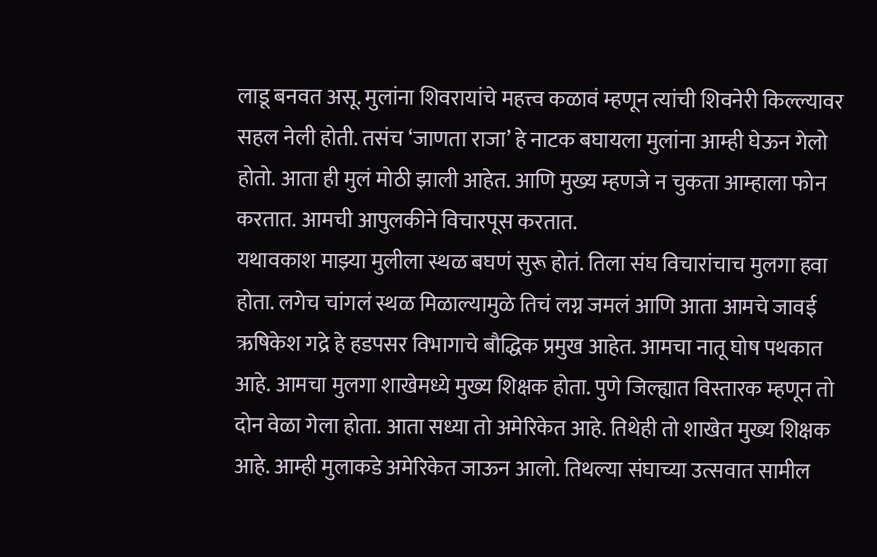लाडू बनवत असू. मुलांना शिवरायांचे महत्त्व कळावं म्हणून त्यांची शिवनेरी किल्ल्यावर सहल नेली होती. तसंच ‘जाणता राजा’ हे नाटक बघायला मुलांना आम्ही घेऊन गेलो होतो. आता ही मुलं मोठी झाली आहेत. आणि मुख्य म्हणजे न चुकता आम्हाला फोन करतात. आमची आपुलकीने विचारपूस करतात.
यथावकाश माझ्या मुलीला स्थळ बघणं सुरू होतं. तिला संघ विचारांचाच मुलगा हवा होता. लगेच चांगलं स्थळ मिळाल्यामुळे तिचं लग्न जमलं आणि आता आमचे जावई ऋषिकेश गद्रे हे हडपसर विभागाचे बौद्धिक प्रमुख आहेत. आमचा नातू घोष पथकात आहे. आमचा मुलगा शाखेमध्ये मुख्य शिक्षक होता. पुणे जिल्ह्यात विस्तारक म्हणून तो दोन वेळा गेला होता. आता सध्या तो अमेरिकेत आहे. तिथेही तो शाखेत मुख्य शिक्षक आहे. आम्ही मुलाकडे अमेरिकेत जाऊन आलो. तिथल्या संघाच्या उत्सवात सामील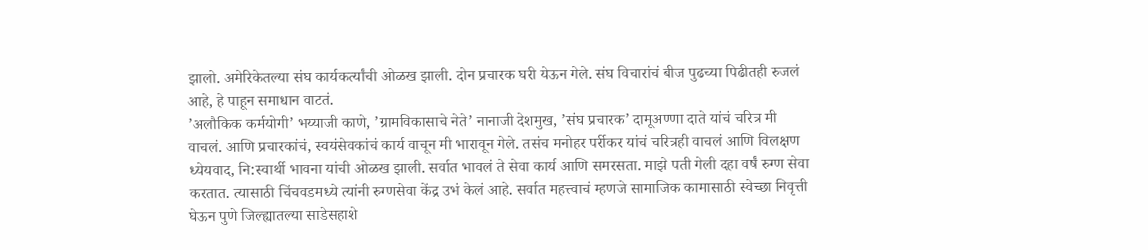झालो. अमेरिकेतल्या संघ कार्यकर्त्यांची ओळख झाली. दोन प्रचारक घरी येऊन गेले. संघ विचारांचं बीज पुढच्या पिढीतही रुजलं आहे, हे पाहून समाधान वाटतं.
’अलौकिक कर्मयोगी’ भय्याजी काणे, ’ग्रामविकासाचे नेते’ नानाजी देशमुख, ’संघ प्रचारक’ दामूअण्णा दाते यांचं चरित्र मी वाचलं. आणि प्रचारकांचं, स्वयंसेवकांचं कार्य वाचून मी भारावून गेले. तसंच मनोहर पर्रीकर यांचं चरित्रही वाचलं आणि विलक्षण ध्येयवाद, नि:स्वार्थी भावना यांची ओळख झाली. सर्वात भावलं ते सेवा कार्य आणि समरसता. माझे पती गेली दहा वर्षं रुग्ण सेवा करतात. त्यासाठी चिंचवडमध्ये त्यांनी रुग्णसेवा केंद्र उभं केलं आहे. सर्वात महत्त्वाचं म्हणजे सामाजिक कामासाठी स्वेच्छा निवृत्ती घेऊन पुणे जिल्ह्यातल्या साडेसहाशे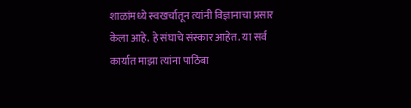शाळांमध्ये स्वखर्चातून त्यांनी विज्ञानाचा प्रसार केला आहे. हे संघाचे संस्कार आहेत. या सर्व कार्यात माझा त्यांना पाठिंबा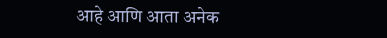आहे आणि आता अनेक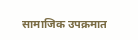सामाजिक उपक्रमात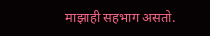माझाही सहभाग असतो.